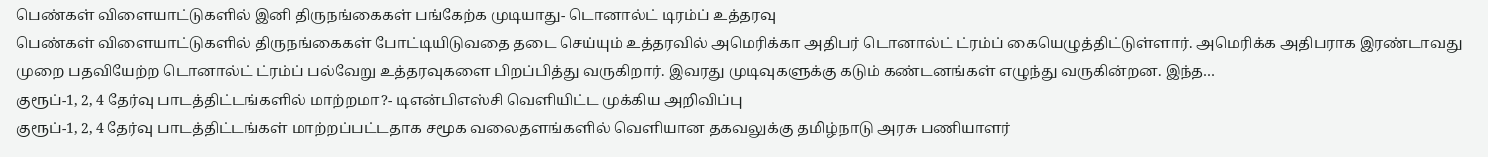பெண்கள் விளையாட்டுகளில் இனி திருநங்கைகள் பங்கேற்க முடியாது- டொனால்ட் டிரம்ப் உத்தரவு
பெண்கள் விளையாட்டுகளில் திருநங்கைகள் போட்டியிடுவதை தடை செய்யும் உத்தரவில் அமெரிக்கா அதிபர் டொனால்ட் ட்ரம்ப் கையெழுத்திட்டுள்ளார். அமெரிக்க அதிபராக இரண்டாவது முறை பதவியேற்ற டொனால்ட் ட்ரம்ப் பல்வேறு உத்தரவுகளை பிறப்பித்து வருகிறார். இவரது முடிவுகளுக்கு கடும் கண்டனங்கள் எழுந்து வருகின்றன. இந்த…
குரூப்-1, 2, 4 தேர்வு பாடத்திட்டங்களில் மாற்றமா?- டிஎன்பிஎஸ்சி வெளியிட்ட முக்கிய அறிவிப்பு
குரூப்-1, 2, 4 தேர்வு பாடத்திட்டங்கள் மாற்றப்பட்டதாக சமூக வலைதளங்களில் வெளியான தகவலுக்கு தமிழ்நாடு அரசு பணியாளர்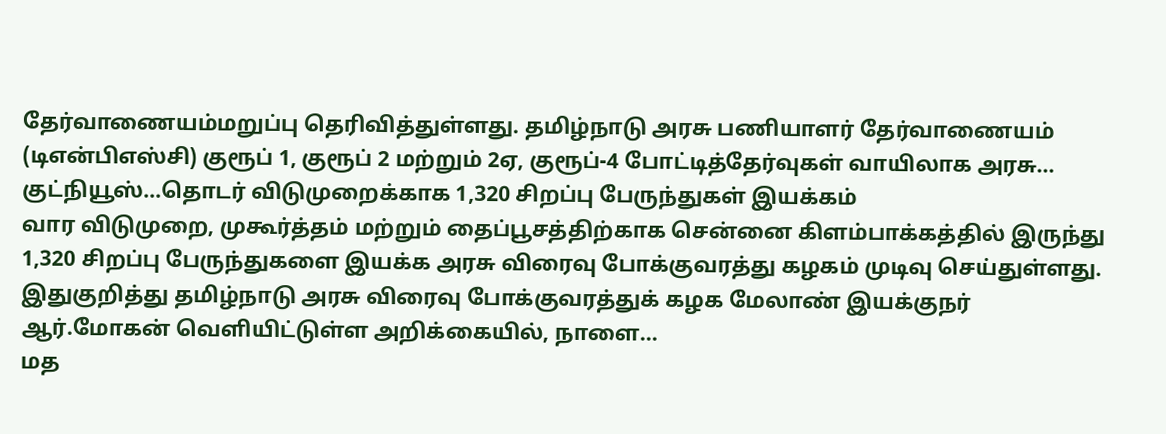தேர்வாணையம்மறுப்பு தெரிவித்துள்ளது. தமிழ்நாடு அரசு பணியாளர் தேர்வாணையம் (டிஎன்பிஎஸ்சி) குரூப் 1, குரூப் 2 மற்றும் 2ஏ, குரூப்-4 போட்டித்தேர்வுகள் வாயிலாக அரசு…
குட்நியூஸ்…தொடர் விடுமுறைக்காக 1,320 சிறப்பு பேருந்துகள் இயக்கம்
வார விடுமுறை, முகூர்த்தம் மற்றும் தைப்பூசத்திற்காக சென்னை கிளம்பாக்கத்தில் இருந்து 1,320 சிறப்பு பேருந்துகளை இயக்க அரசு விரைவு போக்குவரத்து கழகம் முடிவு செய்துள்ளது. இதுகுறித்து தமிழ்நாடு அரசு விரைவு போக்குவரத்துக் கழக மேலாண் இயக்குநர் ஆர்.மோகன் வெளியிட்டுள்ள அறிக்கையில், நாளை…
மத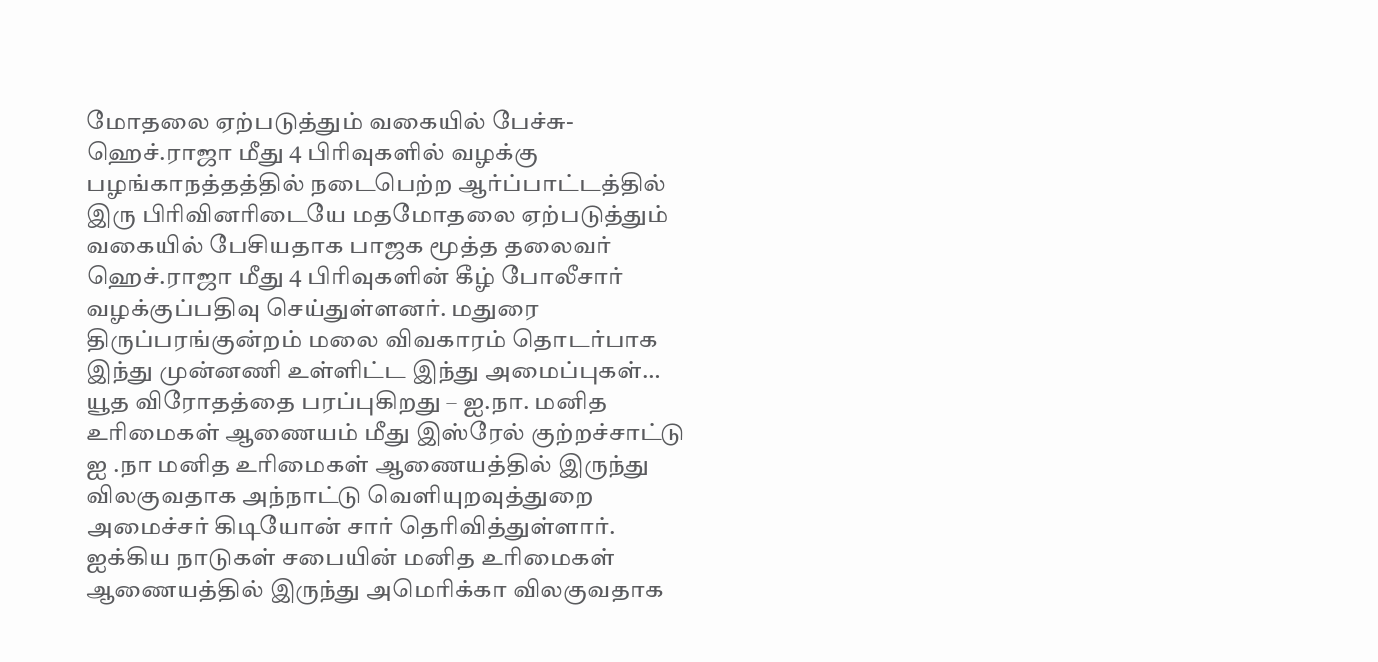மோதலை ஏற்படுத்தும் வகையில் பேச்சு- ஹெச்.ராஜா மீது 4 பிரிவுகளில் வழக்கு
பழங்காநத்தத்தில் நடைபெற்ற ஆர்ப்பாட்டத்தில் இரு பிரிவினரிடையே மதமோதலை ஏற்படுத்தும் வகையில் பேசியதாக பாஜக மூத்த தலைவர் ஹெச்.ராஜா மீது 4 பிரிவுகளின் கீழ் போலீசார் வழக்குப்பதிவு செய்துள்ளனர். மதுரை திருப்பரங்குன்றம் மலை விவகாரம் தொடர்பாக இந்து முன்னணி உள்ளிட்ட இந்து அமைப்புகள்…
யூத விரோதத்தை பரப்புகிறது – ஐ.நா. மனித உரிமைகள் ஆணையம் மீது இஸ்ரேல் குற்றச்சாட்டு
ஐ .நா மனித உரிமைகள் ஆணையத்தில் இருந்து விலகுவதாக அந்நாட்டு வெளியுறவுத்துறை அமைச்சர் கிடியோன் சார் தெரிவித்துள்ளார். ஐக்கிய நாடுகள் சபையின் மனித உரிமைகள் ஆணையத்தில் இருந்து அமெரிக்கா விலகுவதாக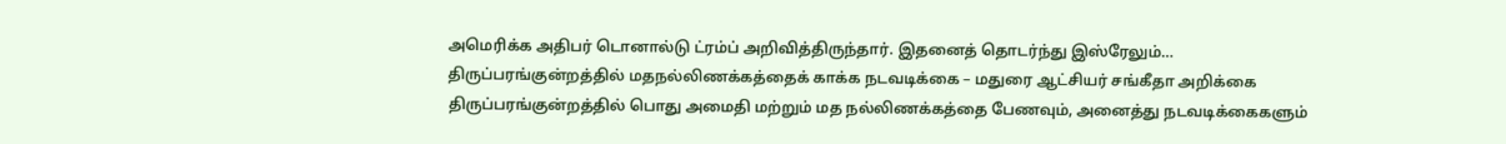அமெரிக்க அதிபர் டொனால்டு ட்ரம்ப் அறிவித்திருந்தார். இதனைத் தொடர்ந்து இஸ்ரேலும்…
திருப்பரங்குன்றத்தில் மதநல்லிணக்கத்தைக் காக்க நடவடிக்கை – மதுரை ஆட்சியர் சங்கீதா அறிக்கை
திருப்பரங்குன்றத்தில் பொது அமைதி மற்றும் மத நல்லிணக்கத்தை பேணவும், அனைத்து நடவடிக்கைகளும்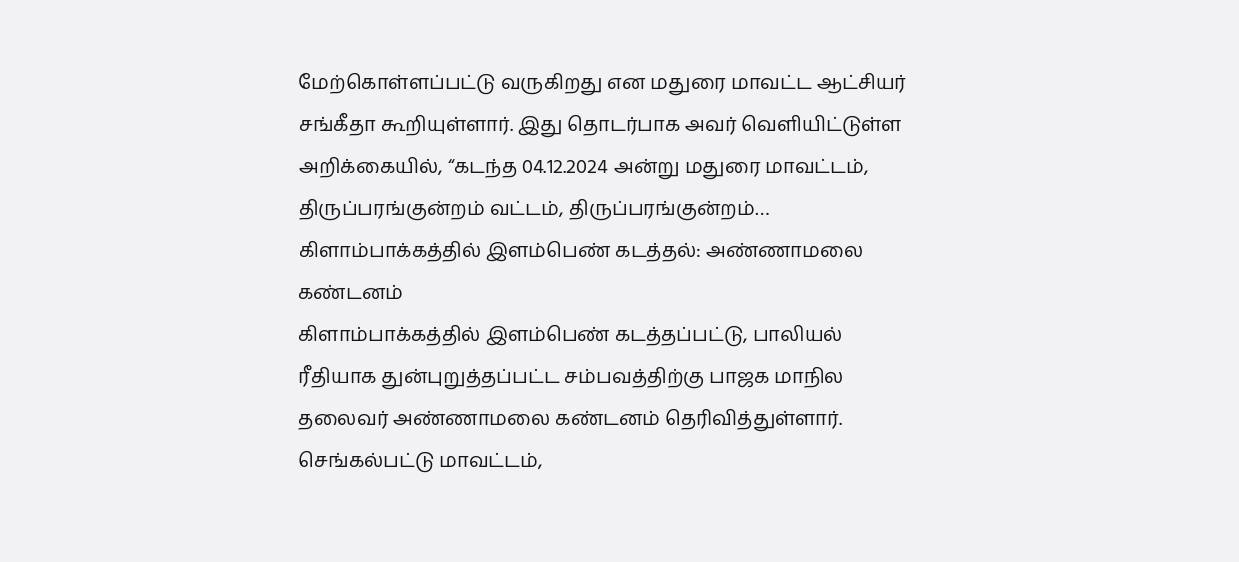மேற்கொள்ளப்பட்டு வருகிறது என மதுரை மாவட்ட ஆட்சியர் சங்கீதா கூறியுள்ளார். இது தொடர்பாக அவர் வெளியிட்டுள்ள அறிக்கையில், “கடந்த 04.12.2024 அன்று மதுரை மாவட்டம், திருப்பரங்குன்றம் வட்டம், திருப்பரங்குன்றம்…
கிளாம்பாக்கத்தில் இளம்பெண் கடத்தல்: அண்ணாமலை கண்டனம்
கிளாம்பாக்கத்தில் இளம்பெண் கடத்தப்பட்டு, பாலியல் ரீதியாக துன்புறுத்தப்பட்ட சம்பவத்திற்கு பாஜக மாநில தலைவர் அண்ணாமலை கண்டனம் தெரிவித்துள்ளார். செங்கல்பட்டு மாவட்டம்,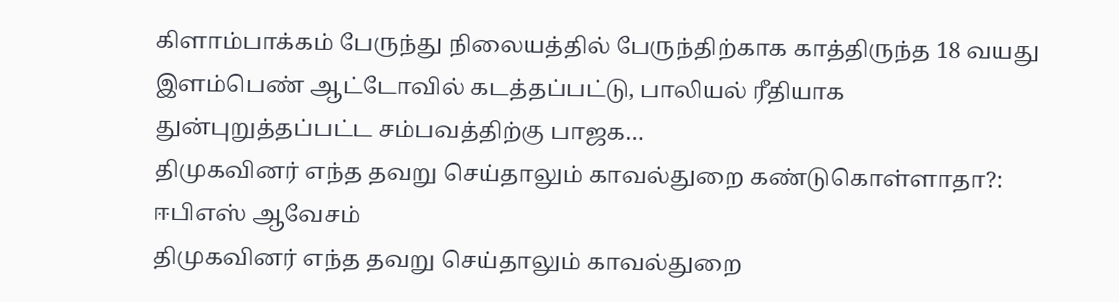கிளாம்பாக்கம் பேருந்து நிலையத்தில் பேருந்திற்காக காத்திருந்த 18 வயது இளம்பெண் ஆட்டோவில் கடத்தப்பட்டு, பாலியல் ரீதியாக துன்புறுத்தப்பட்ட சம்பவத்திற்கு பாஜக…
திமுகவினர் எந்த தவறு செய்தாலும் காவல்துறை கண்டுகொள்ளாதா?: ஈபிஎஸ் ஆவேசம்
திமுகவினர் எந்த தவறு செய்தாலும் காவல்துறை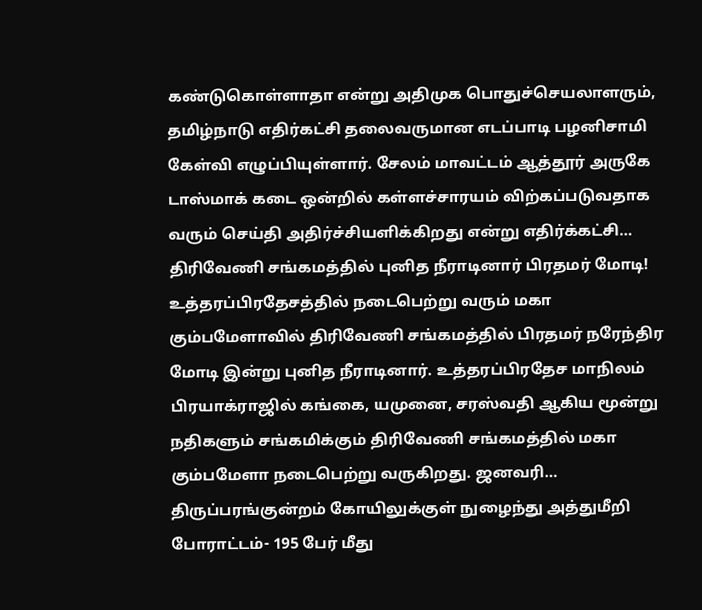கண்டுகொள்ளாதா என்று அதிமுக பொதுச்செயலாளரும், தமிழ்நாடு எதிர்கட்சி தலைவருமான எடப்பாடி பழனிசாமி கேள்வி எழுப்பியுள்ளார். சேலம் மாவட்டம் ஆத்தூர் அருகே டாஸ்மாக் கடை ஒன்றில் கள்ளச்சாரயம் விற்கப்படுவதாக வரும் செய்தி அதிர்ச்சியளிக்கிறது என்று எதிர்க்கட்சி…
திரிவேணி சங்கமத்தில் புனித நீராடினார் பிரதமர் மோடி!
உத்தரப்பிரதேசத்தில் நடைபெற்று வரும் மகா கும்பமேளாவில் திரிவேணி சங்கமத்தில் பிரதமர் நரேந்திர மோடி இன்று புனித நீராடினார். உத்தரப்பிரதேச மாநிலம் பிரயாக்ராஜில் கங்கை, யமுனை, சரஸ்வதி ஆகிய மூன்று நதிகளும் சங்கமிக்கும் திரிவேணி சங்கமத்தில் மகா கும்பமேளா நடைபெற்று வருகிறது. ஜனவரி…
திருப்பரங்குன்றம் கோயிலுக்குள் நுழைந்து அத்துமீறி போராட்டம்- 195 பேர் மீது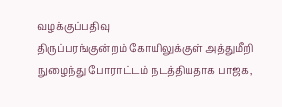வழக்குப்பதிவு
திருப்பரங்குன்றம் கோயிலுக்குள் அத்துமீறி நுழைந்து போராட்டம் நடத்தியதாக பாஜக,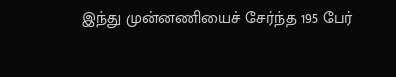இந்து முன்னணியைச் சேர்ந்த 195 பேர்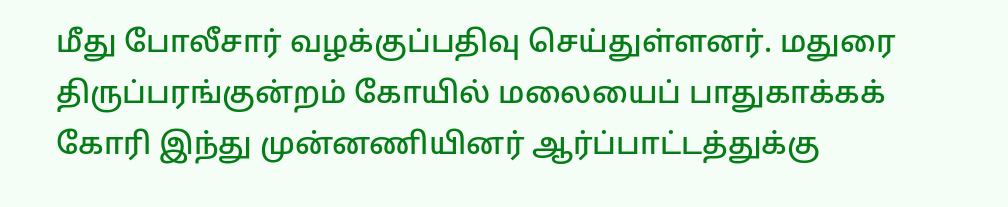மீது போலீசார் வழக்குப்பதிவு செய்துள்ளனர். மதுரை திருப்பரங்குன்றம் கோயில் மலையைப் பாதுகாக்கக் கோரி இந்து முன்னணியினர் ஆர்ப்பாட்டத்துக்கு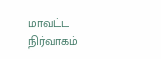மாவட்ட நிர்வாகம்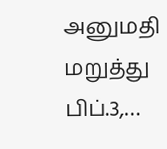அனுமதி மறுத்து பிப்.3,…